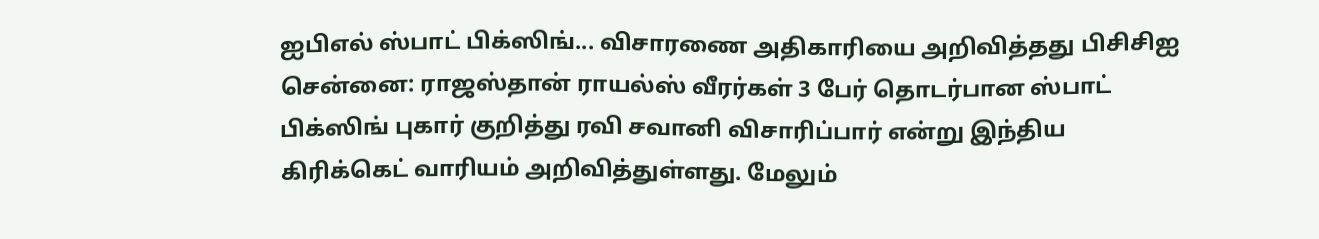ஐபிஎல் ஸ்பாட் பிக்ஸிங்... விசாரணை அதிகாரியை அறிவித்தது பிசிசிஐ சென்னை: ராஜஸ்தான் ராயல்ஸ் வீரர்கள் 3 பேர் தொடர்பான ஸ்பாட் பிக்ஸிங் புகார் குறித்து ரவி சவானி விசாரிப்பார் என்று இந்திய கிரிக்கெட் வாரியம் அறிவித்துள்ளது. மேலும்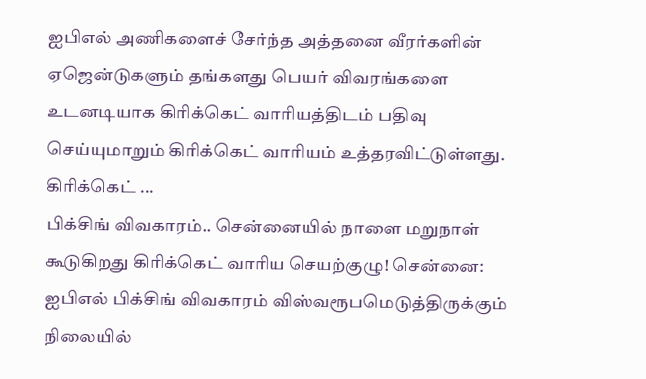ஐபிஎல் அணிகளைச் சேர்ந்த அத்தனை வீரர்களின் ஏஜென்டுகளும் தங்களது பெயர் விவரங்களை உடனடியாக கிரிக்கெட் வாரியத்திடம் பதிவு செய்யுமாறும் கிரிக்கெட் வாரியம் உத்தரவிட்டுள்ளது. கிரிக்கெட் ...
பிக்சிங் விவகாரம்.. சென்னையில் நாளை மறுநாள் கூடுகிறது கிரிக்கெட் வாரிய செயற்குழு! சென்னை: ஐபிஎல் பிக்சிங் விவகாரம் விஸ்வரூபமெடுத்திருக்கும் நிலையில்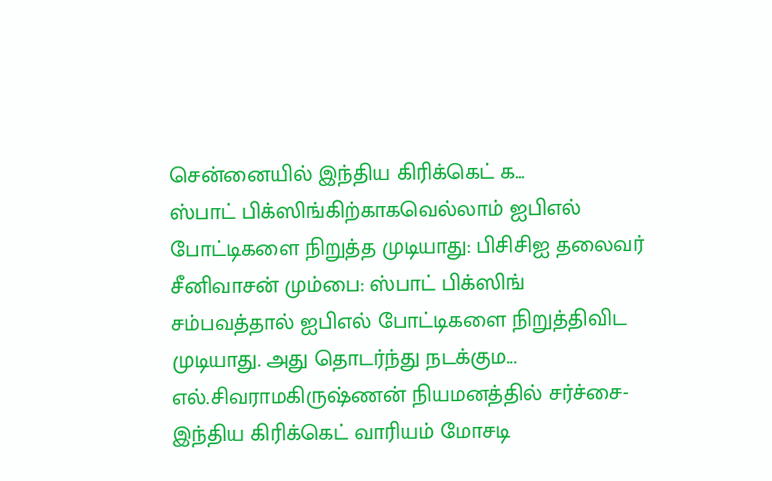சென்னையில் இந்திய கிரிக்கெட் க...
ஸ்பாட் பிக்ஸிங்கிற்காகவெல்லாம் ஐபிஎல் போட்டிகளை நிறுத்த முடியாது: பிசிசிஐ தலைவர் சீனிவாசன் மும்பை: ஸ்பாட் பிக்ஸிங் சம்பவத்தால் ஐபிஎல் போட்டிகளை நிறுத்திவிட முடியாது. அது தொடர்ந்து நடக்கும...
எல்.சிவராமகிருஷ்ணன் நியமனத்தில் சர்ச்சை- இந்திய கிரிக்கெட் வாரியம் மோசடி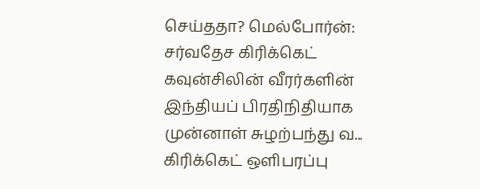செய்ததா? மெல்போர்ன்: சர்வதேச கிரிக்கெட் கவுன்சிலின் வீரர்களின் இந்தியப் பிரதிநிதியாக முன்னாள் சுழற்பந்து வ...
கிரிக்கெட் ஒளிபரப்பு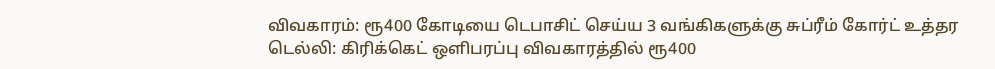விவகாரம்: ரூ400 கோடியை டெபாசிட் செய்ய 3 வங்கிகளுக்கு சுப்ரீம் கோர்ட் உத்தர டெல்லி: கிரிக்கெட் ஒளிபரப்பு விவகாரத்தில் ரூ400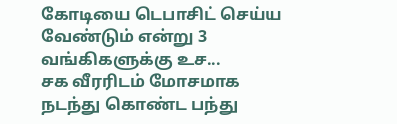கோடியை டெபாசிட் செய்ய வேண்டும் என்று 3 வங்கிகளுக்கு உச...
சக வீரரிடம் மோசமாக நடந்து கொண்ட பந்து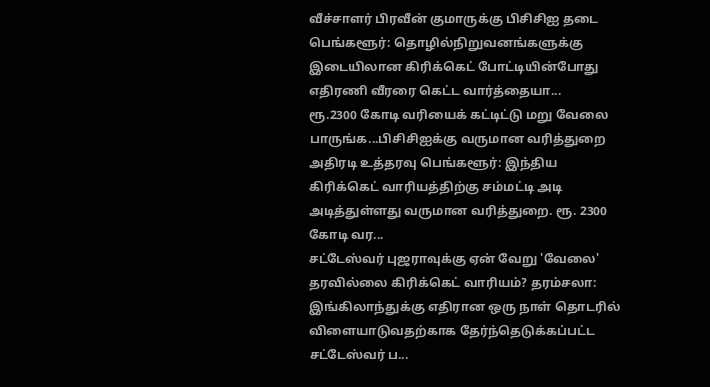வீச்சாளர் பிரவீன் குமாருக்கு பிசிசிஐ தடை பெங்களூர்: தொழில்நிறுவனங்களுக்கு இடையிலான கிரிக்கெட் போட்டியின்போது எதிரணி வீரரை கெட்ட வார்த்தையா...
ரூ.2300 கோடி வரியைக் கட்டிட்டு மறு வேலை பாருங்க...பிசிசிஐக்கு வருமான வரித்துறை அதிரடி உத்தரவு பெங்களூர்: இந்திய கிரிக்கெட் வாரியத்திற்கு சம்மட்டி அடி அடித்துள்ளது வருமான வரித்துறை. ரூ. 2300 கோடி வர...
சட்டேஸ்வர் புஜராவுக்கு ஏன் வேறு 'வேலை' தரவில்லை கிரிக்கெட் வாரியம்? தரம்சலா: இங்கிலாந்துக்கு எதிரான ஒரு நாள் தொடரில் விளையாடுவதற்காக தேர்ந்தெடுக்கப்பட்ட சட்டேஸ்வர் ப...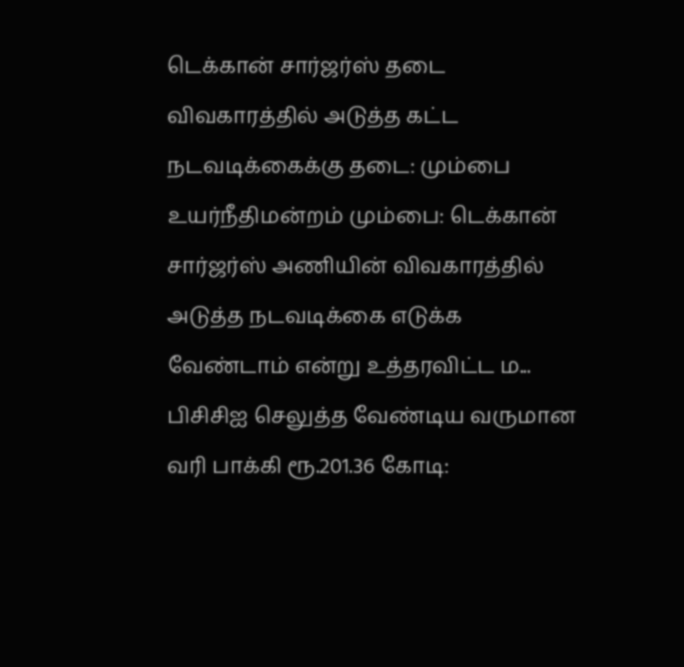டெக்கான் சார்ஜர்ஸ் தடை விவகாரத்தில் அடுத்த கட்ட நடவடிக்கைக்கு தடை: மும்பை உயர்நீதிமன்றம் மும்பை: டெக்கான் சார்ஜர்ஸ் அணியின் விவகாரத்தில் அடுத்த நடவடிக்கை எடுக்க வேண்டாம் என்று உத்தரவிட்ட ம...
பிசிசிஐ செலுத்த வேண்டிய வருமான வரி பாக்கி ரூ.201.36 கோடி: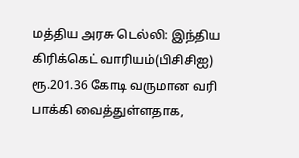மத்திய அரசு டெல்லி: இந்திய கிரிக்கெட் வாரியம்(பிசிசிஐ) ரூ.201.36 கோடி வருமான வரி பாக்கி வைத்துள்ளதாக,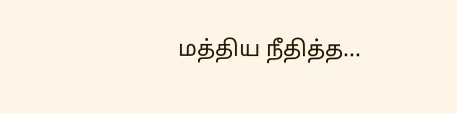மத்திய நீதித்த...